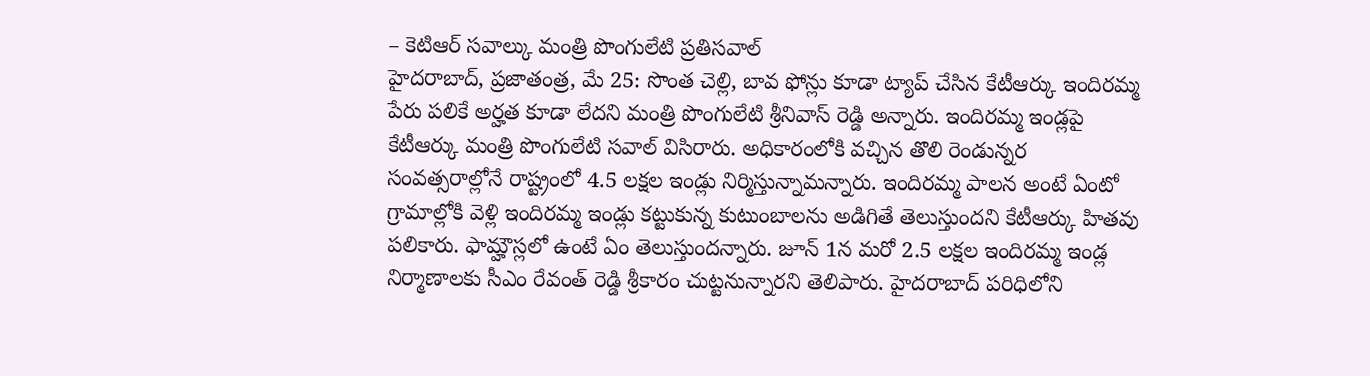– కెటిఆర్ సవాల్కు మంత్రి పొంగులేటి ప్రతిసవాల్
హైదరాబాద్, ప్రజాతంత్ర, మే 25: సొంత చెల్లి, బావ ఫోన్లు కూడా ట్యాప్ చేసిన కేటీఆర్కు ఇందిరమ్మ పేరు పలికే అర్హత కూడా లేదని మంత్రి పొంగులేటి శ్రీనివాస్ రెడ్డి అన్నారు. ఇందిరమ్మ ఇండ్లపై కేటీఆర్కు మంత్రి పొంగులేటి సవాల్ విసిరారు. అధికారంలోకి వచ్చిన తొలి రెండున్నర సంవత్సరాల్లోనే రాష్ట్రంలో 4.5 లక్షల ఇండ్లు నిర్మిస్తున్నామన్నారు. ఇందిరమ్మ పాలన అంటే ఏంటో గ్రామాల్లోకి వెళ్లి ఇందిరమ్మ ఇండ్లు కట్టుకున్న కుటుంబాలను అడిగితే తెలుస్తుందని కేటీఆర్కు హితవు పలికారు. ఫామ్హౌస్లలో ఉంటే ఏం తెలుస్తుందన్నారు. జూన్ 1న మరో 2.5 లక్షల ఇందిరమ్మ ఇండ్ల నిర్మాణాలకు సీఎం రేవంత్ రెడ్డి శ్రీకారం చుట్టనున్నారని తెలిపారు. హైదరాబాద్ పరిధిలోని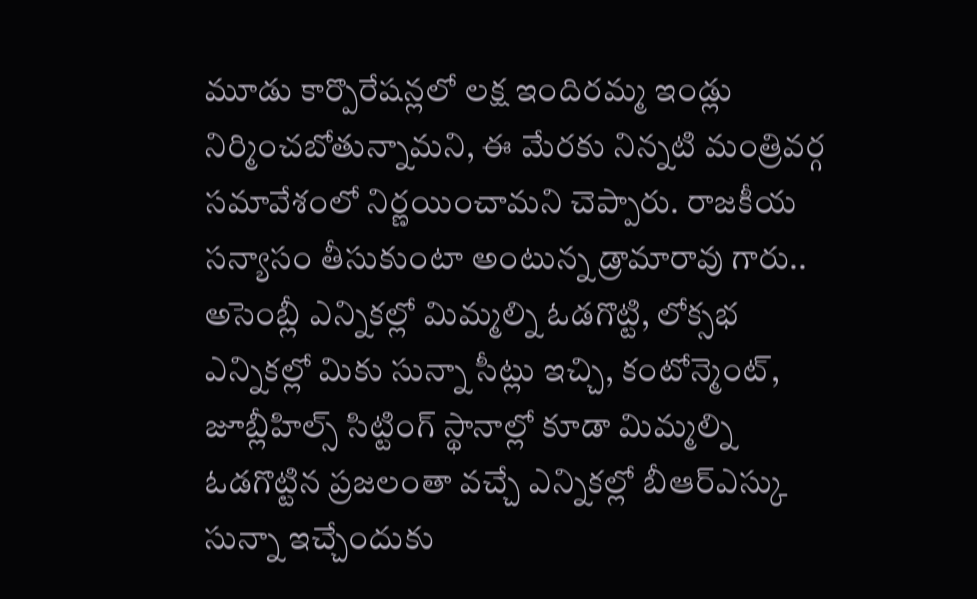మూడు కార్పొరేషన్లలో లక్ష ఇందిరమ్మ ఇండ్లు నిర్మించబోతున్నామని, ఈ మేరకు నిన్నటి మంత్రివర్గ సమావేశంలో నిర్ణయించామని చెప్పారు. రాజకీయ సన్యాసం తీసుకుంటా అంటున్న డ్రామారావు గారు.. అసెంబ్లీ ఎన్నికల్లో మిమ్మల్ని ఓడగొట్టి, లోక్సభ ఎన్నికల్లో మికు సున్నా సీట్లు ఇచ్చి, కంటోన్మెంట్, జూబ్లీహిల్స్ సిట్టింగ్ స్థానాల్లో కూడా మిమ్మల్ని ఓడగొట్టిన ప్రజలంతా వచ్చే ఎన్నికల్లో బీఆర్ఎస్కు సున్నా ఇచ్చేందుకు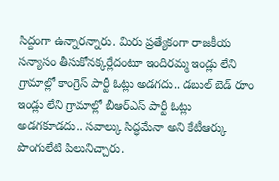సిద్దంగా ఉన్నారన్నారు. మిరు ప్రత్యేకంగా రాజకీయ సన్యాసం తీసుకోనక్కర్లేదంటూ ఇందిరమ్మ ఇండ్లు లేని గ్రామాల్లో కాంగ్రెస్ పార్టీ ఓట్లు అడగదు.. డబుల్ బెడ్ రూం ఇండ్లు లేని గ్రామాల్లో బీఆర్ఎస్ పార్టీ ఓట్లు అడగకూడదు.. సవాల్కు సిద్ధమేనా అని కేటీఆర్కు పొంగులేటి పిలునిచ్చారు.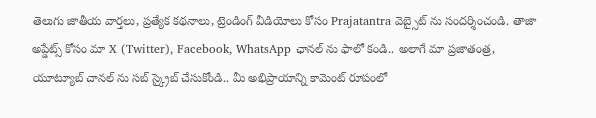తెలుగు జాతీయ వార్తలు, ప్రత్యేక కథనాలు, ట్రెండింగ్ వీడియోలు కోసం Prajatantra వెబ్సైట్ ను సందర్శించండి. తాజా అప్డేట్స్ కోసం మా X (Twitter), Facebook, WhatsApp ఛానల్ ను ఫాలో కండి.. అలాగే మా ప్రజాతంత్ర, యూట్యూబ్ చానల్ ను సబ్ స్క్రైబ్ చేసుకోండి.. మీ అభిప్రాయాన్ని కామెంట్ రూపంలో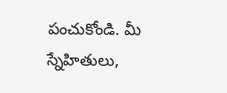పంచుకోండి. మీ స్నేహితులు,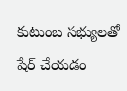కుటుంబ సభ్యులతో షేర్ చేయడం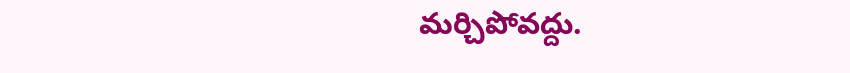మర్చిపోవద్దు.